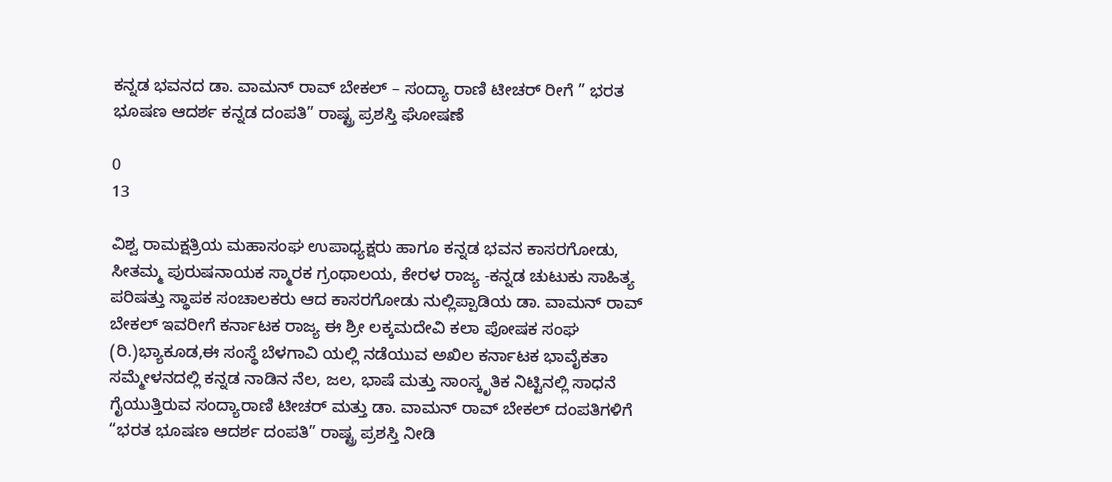ಕನ್ನಡ ಭವನದ ಡಾ. ವಾಮನ್ ರಾವ್ ಬೇಕಲ್ – ಸಂದ್ಯಾ ರಾಣಿ ಟೀಚರ್ ರೀಗೆ ” ಭರತ ಭೂಷಣ ಆದರ್ಶ ಕನ್ನಡ ದಂಪತಿ” ರಾಷ್ಟ್ರ ಪ್ರಶಸ್ತಿ ಘೋಷಣೆ

0
13

ವಿಶ್ವ ರಾಮಕ್ಷತ್ರಿಯ ಮಹಾಸಂಘ ಉಪಾಧ್ಯಕ್ಷರು ಹಾಗೂ ಕನ್ನಡ ಭವನ ಕಾಸರಗೋಡು, ಸೀತಮ್ಮ ಪುರುಷನಾಯಕ ಸ್ಮಾರಕ ಗ್ರಂಥಾಲಯ, ಕೇರಳ ರಾಜ್ಯ -ಕನ್ನಡ ಚುಟುಕು ಸಾಹಿತ್ಯ ಪರಿಷತ್ತು ಸ್ಥಾಪಕ ಸಂಚಾಲಕರು ಆದ ಕಾಸರಗೋಡು ನುಲ್ಲಿಪ್ಪಾಡಿಯ ಡಾ. ವಾಮನ್ ರಾವ್ ಬೇಕಲ್ ಇವರೀಗೆ ಕರ್ನಾಟಕ ರಾಜ್ಯ ಈ ಶ್ರೀ ಲಕ್ಕಮದೇವಿ ಕಲಾ ಪೋಷಕ ಸಂಘ (ರಿ.)ಭ್ಯಾಕೂಡ,ಈ ಸಂಸ್ಥೆ ಬೆಳಗಾವಿ ಯಲ್ಲಿ ನಡೆಯುವ ಅಖಿಲ ಕರ್ನಾಟಕ ಭಾವೈಕತಾ ಸಮ್ಮೇಳನದಲ್ಲಿ ಕನ್ನಡ ನಾಡಿನ ನೆಲ, ಜಲ, ಭಾಷೆ ಮತ್ತು ಸಾಂಸ್ಕೃತಿಕ ನಿಟ್ಟಿನಲ್ಲಿ ಸಾಧನೆ ಗೈಯುತ್ತಿರುವ ಸಂದ್ಯಾರಾಣಿ ಟೀಚರ್ ಮತ್ತು ಡಾ. ವಾಮನ್ ರಾವ್ ಬೇಕಲ್ ದಂಪತಿಗಳಿಗೆ “ಭರತ ಭೂಷಣ ಆದರ್ಶ ದಂಪತಿ” ರಾಷ್ಟ್ರ ಪ್ರಶಸ್ತಿ ನೀಡಿ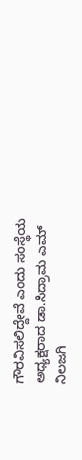ಗೌರವಿಸಲಿದ್ದೇವೆ ಎಂದು ಸಂಸ್ಥೆಯ ಅಧ್ಯಕ್ಷರಾದ ಡಾ.ಸಿದ್ರಾಮ ಎಮ್ ನಿಲಜಗಿ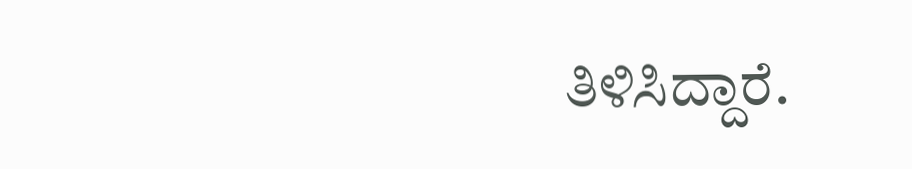ತಿಳಿಸಿದ್ದಾರೆ.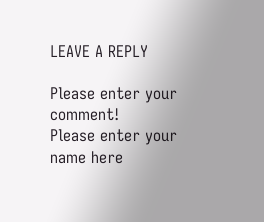LEAVE A REPLY

Please enter your comment!
Please enter your name here